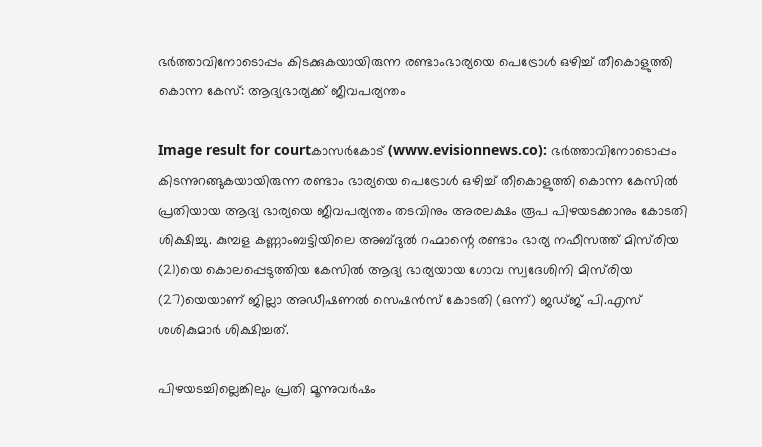ഭര്‍ത്താവിനോടൊപ്പം കിടക്കുകയായിരുന്ന രണ്ടാംഭാര്യയെ പെട്രോള്‍ ഒഴിച്ച് തീകൊളുത്തി കൊന്ന കേസ്: ആദ്യഭാര്യക്ക് ജീവപര്യന്തം

Image result for courtകാസര്‍കോട് (www.evisionnews.co): ഭര്‍ത്താവിനോടൊപ്പം കിടന്നുറങ്ങുകയായിരുന്ന രണ്ടാം ഭാര്യയെ പെട്രോള്‍ ഒഴിച്ച് തീകൊളുത്തി കൊന്ന കേസില്‍ പ്രതിയായ ആദ്യ ഭാര്യയെ ജീവപര്യന്തം തടവിനും അരലക്ഷം രൂപ പിഴയടക്കാനും കോടതി ശിക്ഷിച്ചു. കുമ്പള കണ്ണാംബട്ടിയിലെ അബ്ദുല്‍ റഹ്മാന്റെ രണ്ടാം ഭാര്യ നഫീസത്ത് മിസ്‌രിയ (21)യെ കൊലപ്പെടുത്തിയ കേസില്‍ ആദ്യ ഭാര്യയായ ഗോവ സ്വദേശിനി മിസ്‌രിയ (27)യെയാണ് ജില്ലാ അഡീഷണല്‍ സെഷന്‍സ് കോടതി (ഒന്ന്) ജഡ്ജ് പി.എസ് ശശികുമാര്‍ ശിക്ഷിച്ചത്.

പിഴയടച്ചില്ലെങ്കിലും പ്രതി മൂന്നുവര്‍ഷം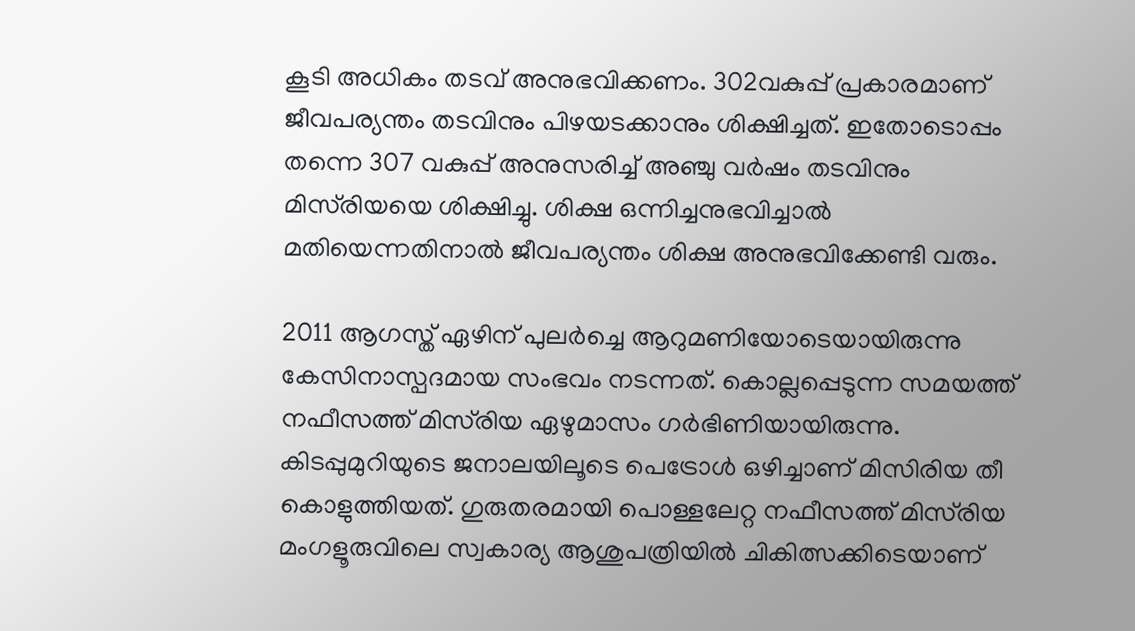കൂടി അധികം തടവ് അനുഭവിക്കണം. 302വകുപ്പ് പ്രകാരമാണ് ജീവപര്യന്തം തടവിനും പിഴയടക്കാനും ശിക്ഷിച്ചത്. ഇതോടൊപ്പം തന്നെ 307 വകുപ്പ് അനുസരിച്ച് അഞ്ചു വര്‍ഷം തടവിനും മിസ്‌രിയയെ ശിക്ഷിച്ചു. ശിക്ഷ ഒന്നിച്ചനുഭവിച്ചാല്‍ മതിയെന്നതിനാല്‍ ജീവപര്യന്തം ശിക്ഷ അനുഭവിക്കേണ്ടി വരും.

2011 ആഗസ്ത് ഏഴിന് പുലര്‍ച്ചെ ആറുമണിയോടെയായിരുന്നു കേസിനാസ്പദമായ സംഭവം നടന്നത്. കൊല്ലപ്പെടുന്ന സമയത്ത് നഫീസത്ത് മിസ്‌രിയ ഏഴുമാസം ഗര്‍ഭിണിയായിരുന്നു. കിടപ്പുമുറിയുടെ ജനാലയിലൂടെ പെട്രോള്‍ ഒഴിച്ചാണ് മിസിരിയ തീ കൊളുത്തിയത്. ഗുരുതരമായി പൊള്ളലേറ്റ നഫീസത്ത് മിസ്‌രിയ മംഗളൂരുവിലെ സ്വകാര്യ ആശുപത്രിയില്‍ ചികിത്സക്കിടെയാണ്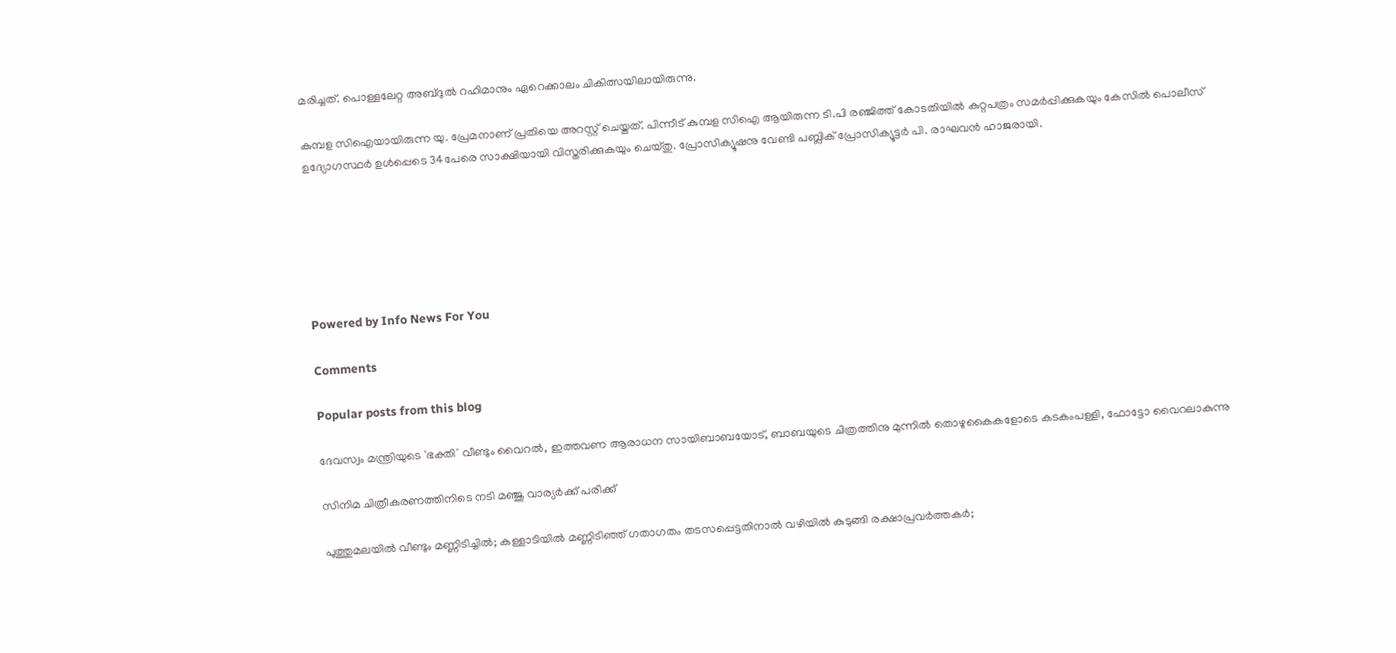മരിച്ചത്. പൊള്ളലേറ്റ അബ്ദുല്‍ റഹിമാനും ഏറെക്കാലം ചികിത്സയിലായിരുന്നു.

കുമ്പള സിഐയായിരുന്ന യു. പ്രേമനാണ് പ്രതിയെ അറസ്റ്റ് ചെയ്തത്. പിന്നീട് കുമ്പള സിഐ ആയിരുന്ന ടി.പി രഞ്ജിത്ത് കോടതിയില്‍ കുറ്റപത്രം സമര്‍പ്പിക്കുകയും കേസില്‍ പൊലീസ് ഉദ്യോഗസ്ഥര്‍ ഉള്‍പ്പെടെ 34പേരെ സാക്ഷിയായി വിസ്തരിക്കുകയും ചെയ്തു. പ്രോസിക്യൂഷനു വേണ്ടി പബ്ലിക് പ്രോസിക്യൂട്ടര്‍ പി. രാഘവന്‍ ഹാജരായി.






Powered by Info News For You

Comments

Popular posts from this blog

ദേവസ്വം മന്ത്രിയുടെ 'ഭക്തി' വീണ്ടും വൈറല്‍, ഇത്തവണ ആരാധന സായിബാബയോട്, ബാബയുടെ ചിത്രത്തിനു മുന്നില്‍ തൊഴുകൈകളോടെ കടകംപള്ളി, ഫോട്ടോ വൈറലാകുന്നു

സിനിമ ചിത്രീകരണത്തിനിടെ നടി മഞ്ജു വാര്യര്‍ക്ക് പരിക്ക്

പുത്തുമലയില്‍ വീണ്ടും മണ്ണിടിച്ചില്‍; കള്ളാടിയില്‍ മണ്ണിടിഞ്ഞ് ഗതാഗതം തടസപ്പെട്ടതിനാല്‍ വഴിയില്‍ കുടുങ്ങി രക്ഷാപ്രവര്‍ത്തകര്‍;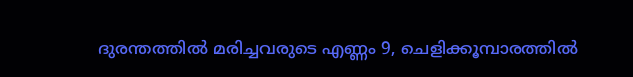ദുരന്തത്തില്‍ മരിച്ചവരുടെ എണ്ണം 9, ചെളിക്കൂമ്പാരത്തില്‍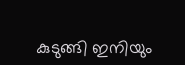കുടുങ്ങി ഇനിയും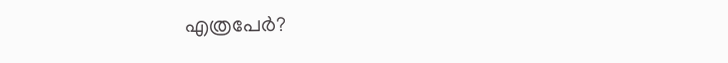എത്രപേര്‍?